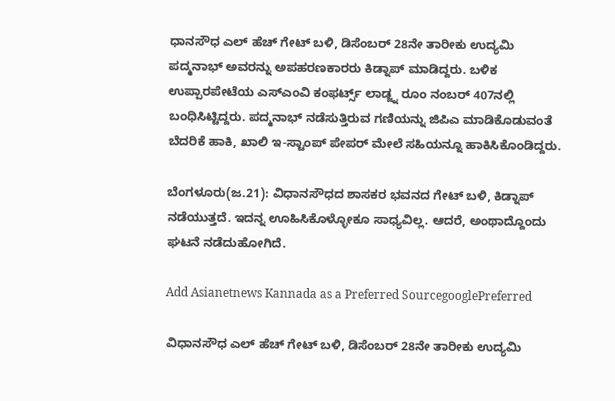ಧಾನಸೌಧ ಎಲ್ ಹೆಚ್ ಗೇಟ್ ಬಳಿ, ಡಿಸೆಂಬರ್ 28ನೇ ತಾರೀಕು ಉದ್ಯಮಿ ಪದ್ಮನಾಭ್ ಅವರನ್ನು ಅಪಹರಣಕಾರರು ಕಿಡ್ನಾಪ್ ಮಾಡಿದ್ದರು. ಬಳಿಕ ಉಪ್ಪಾರಪೇಟೆಯ ಎಸ್ಎಂವಿ ಕಂಫರ್ಟ್ಸ್ ಲಾಡ್ಜ್ನ ರೂಂ ನಂಬರ್ 407ನಲ್ಲಿ ಬಂಧಿಸಿಟ್ಟಿದ್ದರು. ಪದ್ಮನಾಭ್ ನಡೆಸುತ್ತಿರುವ ಗಣಿಯನ್ನು ಜಿಪಿಎ ಮಾಡಿಕೊಡುವಂತೆ ಬೆದರಿಕೆ ಹಾಕಿ, ಖಾಲಿ ಇ-ಸ್ಟಾಂಪ್ ಪೇಪರ್ ಮೇಲೆ ಸಹಿಯನ್ನೂ ಹಾಕಿಸಿಕೊಂಡಿದ್ದರು.

ಬೆಂಗಳೂರು(ಜ.21): ವಿಧಾನಸೌಧದ ಶಾಸಕರ ಭವನದ ಗೇಟ್ ಬಳಿ, ಕಿಡ್ನಾಪ್ ನಡೆಯುತ್ತದೆ. ಇದನ್ನ ಊಹಿಸಿಕೊಳ್ಳೋಕೂ ಸಾಧ್ಯವಿಲ್ಲ. ಆದರೆ, ಅಂಥಾದ್ದೊಂದು ಘಟನೆ ನಡೆದುಹೋಗಿದೆ.

Add Asianetnews Kannada as a Preferred SourcegooglePreferred

ವಿಧಾನಸೌಧ ಎಲ್ ಹೆಚ್ ಗೇಟ್ ಬಳಿ, ಡಿಸೆಂಬರ್ 28ನೇ ತಾರೀಕು ಉದ್ಯಮಿ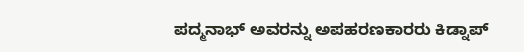ಪದ್ಮನಾಭ್ ಅವರನ್ನು ಅಪಹರಣಕಾರರು ಕಿಡ್ನಾಪ್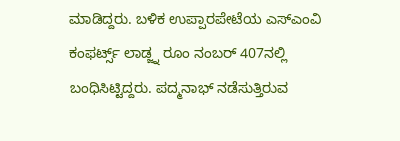ಮಾಡಿದ್ದರು. ಬಳಿಕ ಉಪ್ಪಾರಪೇಟೆಯ ಎಸ್ಎಂವಿ ಕಂಫರ್ಟ್ಸ್ ಲಾಡ್ಜ್ನ ರೂಂ ನಂಬರ್ 407ನಲ್ಲಿ ಬಂಧಿಸಿಟ್ಟಿದ್ದರು. ಪದ್ಮನಾಭ್ ನಡೆಸುತ್ತಿರುವ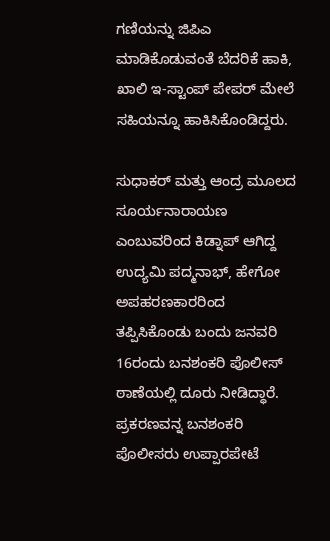ಗಣಿಯನ್ನು ಜಿಪಿಎ ಮಾಡಿಕೊಡುವಂತೆ ಬೆದರಿಕೆ ಹಾಕಿ, ಖಾಲಿ ಇ-ಸ್ಟಾಂಪ್ ಪೇಪರ್ ಮೇಲೆ ಸಹಿಯನ್ನೂ ಹಾಕಿಸಿಕೊಂಡಿದ್ದರು.

ಸುಧಾಕರ್ ಮತ್ತು ಆಂದ್ರ ಮೂಲದ ಸೂರ್ಯನಾರಾಯಣ ಎಂಬುವರಿಂದ ಕಿಡ್ನಾಪ್ ಆಗಿದ್ದ ಉದ್ಯಮಿ ಪದ್ಮನಾಭ್, ಹೇಗೋ ಅಪಹರಣಕಾರರಿಂದ ತಪ್ಪಿಸಿಕೊಂಡು ಬಂದು ಜನವರಿ 16ರಂದು ಬನಶಂಕರಿ ಪೊಲೀಸ್ ಠಾಣೆಯಲ್ಲಿ ದೂರು ನೀಡಿದ್ಧಾರೆ. ಪ್ರಕರಣವನ್ನ ಬನಶಂಕರಿ ಪೊಲೀಸರು ಉಪ್ಪಾರಪೇಟೆ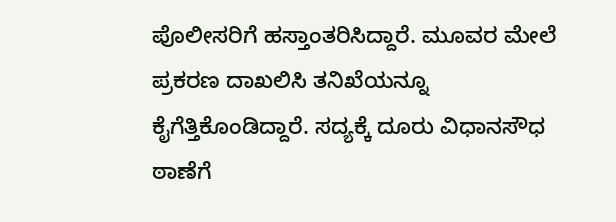ಪೊಲೀಸರಿಗೆ ಹಸ್ತಾಂತರಿಸಿದ್ದಾರೆ. ಮೂವರ ಮೇಲೆ ಪ್ರಕರಣ ದಾಖಲಿಸಿ ತನಿಖೆಯನ್ನೂ ಕೈಗೆತ್ತಿಕೊಂಡಿದ್ದಾರೆ. ಸದ್ಯಕ್ಕೆ ದೂರು ವಿಧಾನಸೌಧ ಠಾಣೆಗೆ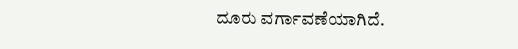ದೂರು ವರ್ಗಾವಣೆಯಾಗಿದೆ.